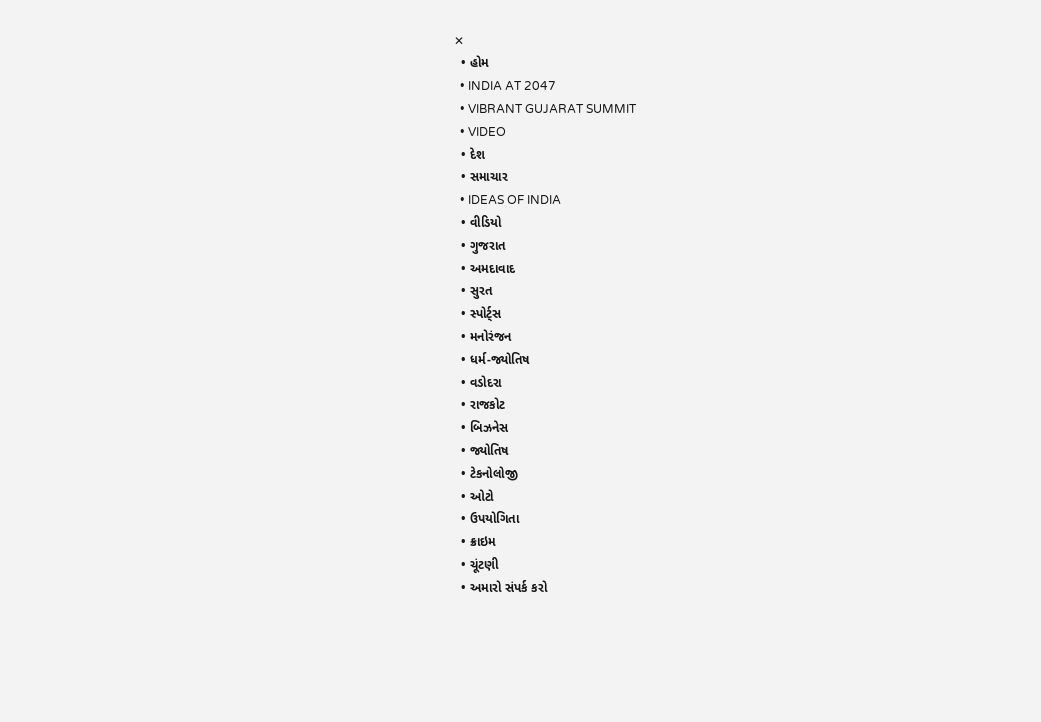✕
  • હોમ
  • INDIA AT 2047
  • VIBRANT GUJARAT SUMMIT
  • VIDEO
  • દેશ
  • સમાચાર
  • IDEAS OF INDIA
  • વીડિયો
  • ગુજરાત
  • અમદાવાદ
  • સુરત
  • સ્પોર્ટ્સ
  • મનોરંજન
  • ધર્મ-જ્યોતિષ
  • વડોદરા
  • રાજકોટ
  • બિઝનેસ
  • જ્યોતિષ
  • ટેકનોલોજી
  • ઓટો
  • ઉપયોગિતા
  • ક્રાઇમ
  • ચૂંટણી
  • અમારો સંપર્ક કરો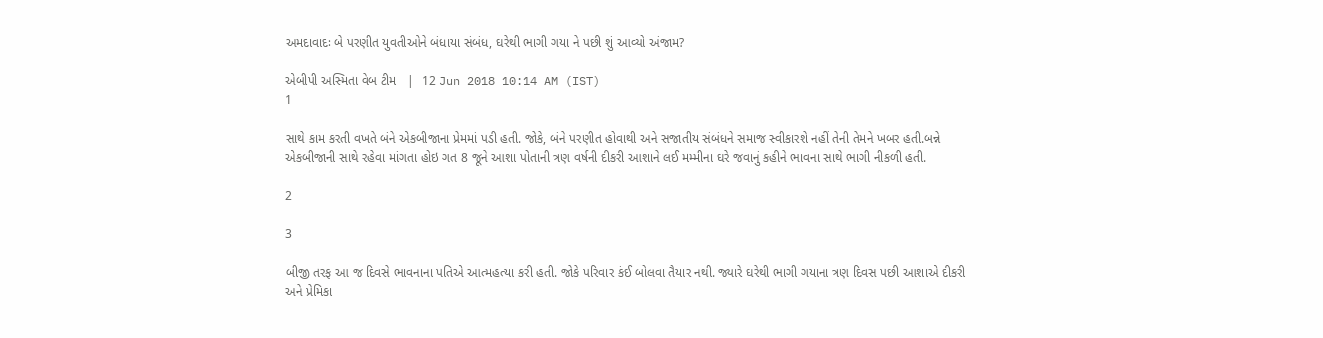અમદાવાદઃ બે પરણીત યુવતીઓને બંધાયા સંબંધ, ઘરેથી ભાગી ગયા ને પછી શું આવ્યો અંજામ?

એબીપી અસ્મિતા વેબ ટીમ   |  12 Jun 2018 10:14 AM (IST)
1

સાથે કામ કરતી વખતે બંને એકબીજાના પ્રેમમાં પડી હતી. જોકે, બંને પરણીત હોવાથી અને સજાતીય સંબંધને સમાજ સ્વીકારશે નહીં તેની તેમને ખબર હતી.બન્ને એકબીજાની સાથે રહેવા માંગતા હોઇ ગત 8 જૂને આશા પોતાની ત્રણ વર્ષની દીકરી આશાને લઈ મમ્મીના ઘરે જવાનું કહીને ભાવના સાથે ભાગી નીકળી હતી.

2

3

બીજી તરફ આ જ દિવસે ભાવનાના પતિએ આત્મહત્યા કરી હતી. જોકે પરિવાર કંઈ બોલવા તૈયાર નથી. જ્યારે ઘરેથી ભાગી ગયાના ત્રણ દિવસ પછી આશાએ દીકરી અને પ્રેમિકા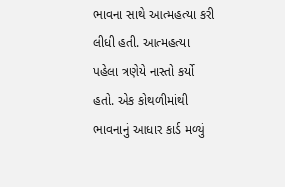ભાવના સાથે આત્મહત્યા કરી લીધી હતી. આત્મહત્યા પહેલા ત્રણેયે નાસ્તો કર્યો હતો. એક કોથળીમાંથી ભાવનાનું આધાર કાર્ડ મળ્યું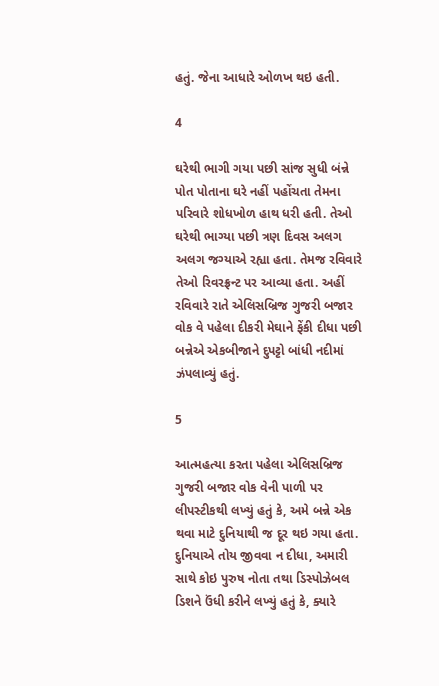હતું. જેના આધારે ઓળખ થઇ હતી.

4

ઘરેથી ભાગી ગયા પછી સાંજ સુધી બંન્ને પોત પોતાના ઘરે નહીં પહોંચતા તેમના પરિવારે શોધખોળ હાથ ધરી હતી. તેઓ ઘરેથી ભાગ્યા પછી ત્રણ દિવસ અલગ અલગ જગ્યાએ રહ્યા હતા. તેમજ રવિવારે તેઓ રિવરફ્રન્ટ પર આવ્યા હતા. અહીં રવિવારે રાતે એલિસબ્રિજ ગુજરી બજાર વોક વે પહેલા દીકરી મેઘાને ફેંકી દીધા પછી બન્નેએ એકબીજાને દુપટ્ટો બાંધી નદીમાં ઝંપલાવ્યું હતું.

5

આત્મહત્યા કરતા પહેલા એલિસબ્રિજ ગુજરી બજાર વોક વેની પાળી પર લીપસ્ટીકથી લખ્યું હતું કે, અમે બન્ને એક થવા માટે દુનિયાથી જ દૂર થઇ ગયા હતા. દુનિયાએ તોય જીવવા ન દીધા, અમારી સાથે કોઇ પુરુષ નોતા તથા ડિસ્પોઝેબલ ડિશને ઉંધી કરીને લખ્યું હતું કે, ક્યારે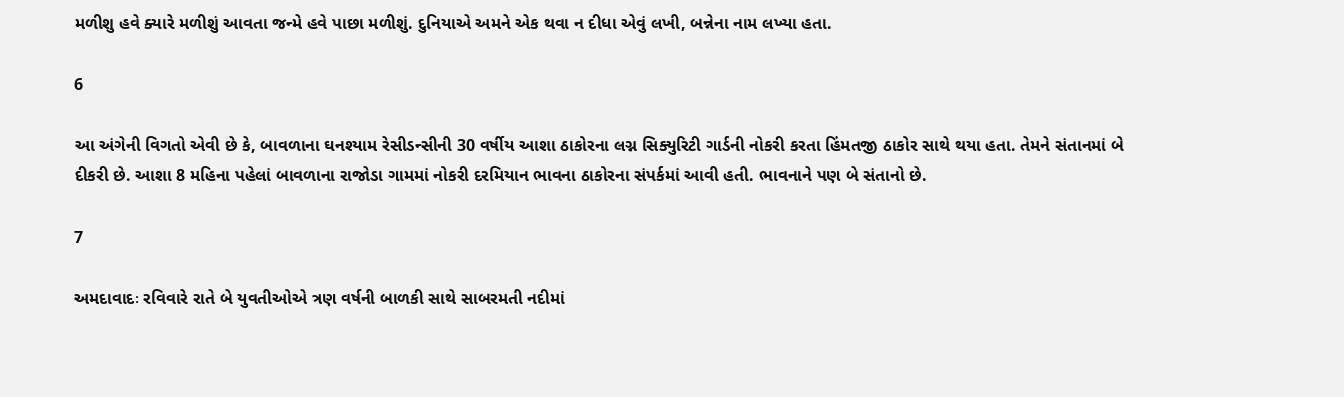મળીશુ હવે ક્યારે મળીશું આવતા જન્મે હવે પાછા મળીશું. દુનિયાએ અમને એક થવા ન દીધા એવું લખી, બન્નેના નામ લખ્યા હતા.

6

આ અંગેની વિગતો એવી છે કે, બાવળાના ઘનશ્યામ રેસીડન્સીની 30 વર્ષીય આશા ઠાકોરના લગ્ન સિક્યુરિટી ગાર્ડની નોકરી કરતા હિંમતજી ઠાકોર સાથે થયા હતા. તેમને સંતાનમાં બે દીકરી છે. આશા 8 મહિના પહેલાં બાવળાના રાજોડા ગામમાં નોકરી દરમિયાન ભાવના ઠાકોરના સંપર્કમાં આવી હતી. ભાવનાને પણ બે સંતાનો છે.

7

અમદાવાદઃ રવિવારે રાતે બે યુવતીઓએ ત્રણ વર્ષની બાળકી સાથે સાબરમતી નદીમાં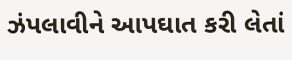ઝંપલાવીને આપઘાત કરી લેતાં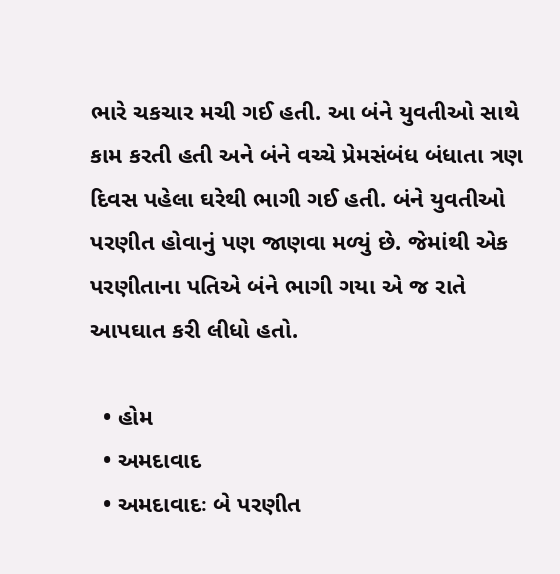ભારે ચકચાર મચી ગઈ હતી. આ બંને યુવતીઓ સાથે કામ કરતી હતી અને બંને વચ્ચે પ્રેમસંબંધ બંધાતા ત્રણ દિવસ પહેલા ઘરેથી ભાગી ગઈ હતી. બંને યુવતીઓ પરણીત હોવાનું પણ જાણવા મળ્યું છે. જેમાંથી એક પરણીતાના પતિએ બંને ભાગી ગયા એ જ રાતે આપઘાત કરી લીધો હતો.

  • હોમ
  • અમદાવાદ
  • અમદાવાદઃ બે પરણીત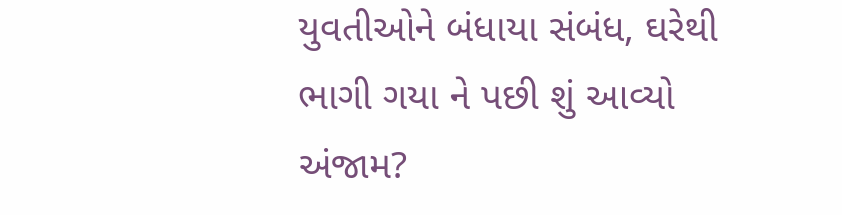યુવતીઓને બંધાયા સંબંધ, ઘરેથી ભાગી ગયા ને પછી શું આવ્યો અંજામ?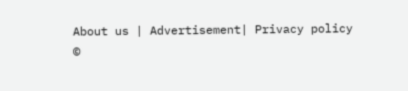About us | Advertisement| Privacy policy
©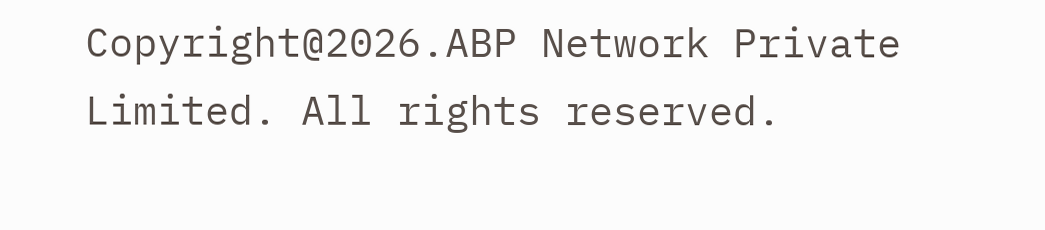Copyright@2026.ABP Network Private Limited. All rights reserved.